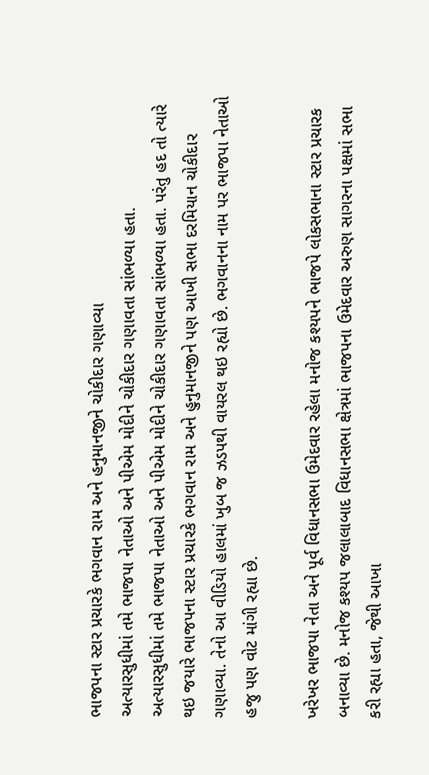ભાજપના સ્ટાર પ્રચારકે ભગવાન રામ અને હનુમાનજીને ચોકીદાર ગણાવ્યા
અત્યારસુધીમાં તમે ભાજપા નેતાઓ અને પીએમ મોદીને ચોકીદાર ગણાવતા સાંભળ્યા હતા.
અત્યારસુધીમાં તમે ભાજપા નેતાઓ અને પીએમ મોદીને ચોકીદાર ગણાવતા સાંભળ્યા હતા. પરંતુ હદ તો ત્યારે થઇ જયારે ભાજપના સ્ટાર પ્રચારકે ભગવાન રામ અને હુનુમાનજીને પણ આખી સભા દરમિયાન ચોકીદાર ગણાવ્યા. તેનો આ વીડિયો હાલમાં ખુબ જ ઝડપથી વાયરલ થઇ રહ્યો છે. ભગવાનના નામ પર ભાજપા નેતાઓ હજુ પણ વોટ માંગી રહ્યા છે.

ખરેખર ભાજપા નેતા અને પૂર્વ વિધાનસભા ઉમેદવાર રહેલા મનોજ કશ્યપને ભાજપે લોકસભાના સ્ટાર પ્રચારક બનાવ્યા છે. મનોજ કશ્યપ જલાલાબાદ વિધાનસભા ક્ષેત્રમાં ભાજપના ઉમેદવાર અરુણ સાગરના પક્ષમાં સભા કરી રહ્યા હતા, જેથી આખા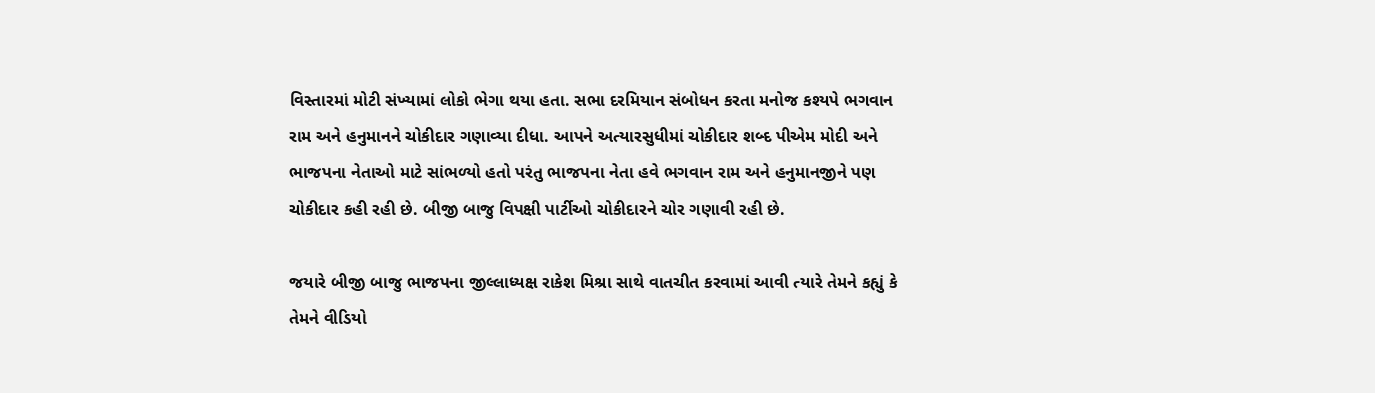વિસ્તારમાં મોટી સંખ્યામાં લોકો ભેગા થયા હતા. સભા દરમિયાન સંબોધન કરતા મનોજ કશ્યપે ભગવાન રામ અને હનુમાનને ચોકીદાર ગણાવ્યા દીધા. આપને અત્યારસુધીમાં ચોકીદાર શબ્દ પીએમ મોદી અને ભાજપના નેતાઓ માટે સાંભળ્યો હતો પરંતુ ભાજપના નેતા હવે ભગવાન રામ અને હનુમાનજીને પણ ચોકીદાર કહી રહી છે. બીજી બાજુ વિપક્ષી પાર્ટીઓ ચોકીદારને ચોર ગણાવી રહી છે.

જયારે બીજી બાજુ ભાજપના જીલ્લાધ્યક્ષ રાકેશ મિશ્રા સાથે વાતચીત કરવામાં આવી ત્યારે તેમને કહ્યું કે તેમને વીડિયો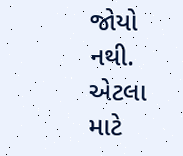જોયો નથી. એટલા માટે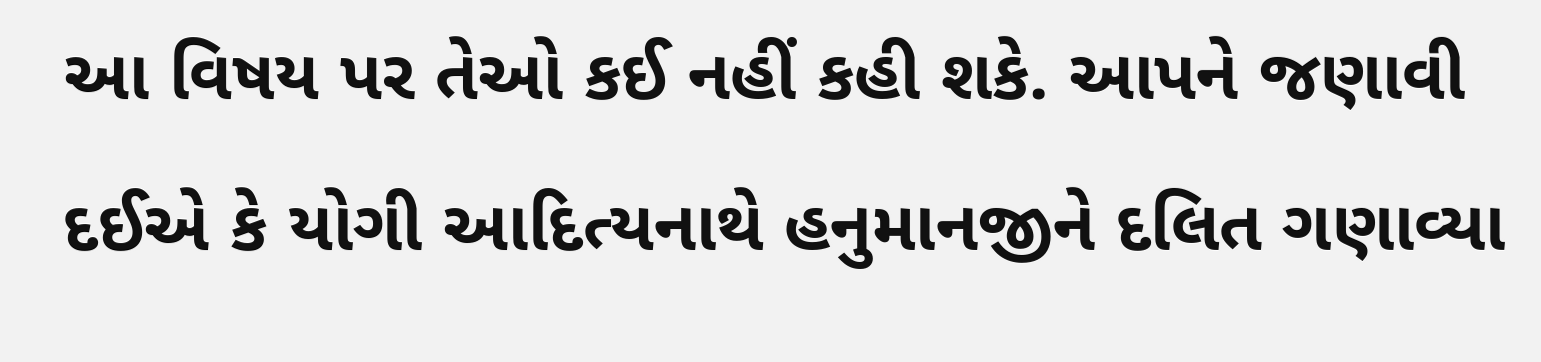આ વિષય પર તેઓ કઈ નહીં કહી શકે. આપને જણાવી દઈએ કે યોગી આદિત્યનાથે હનુમાનજીને દલિત ગણાવ્યા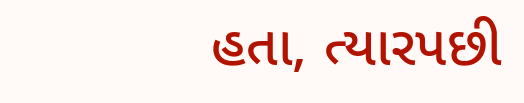હતા, ત્યારપછી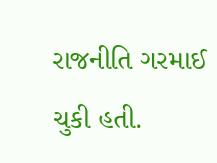રાજનીતિ ગરમાઈ ચુકી હતી.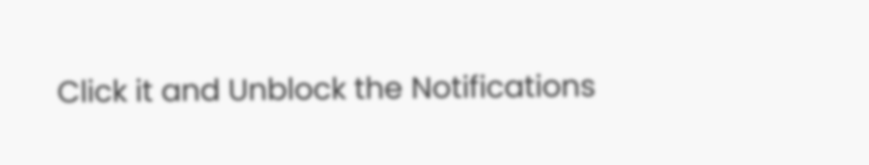Click it and Unblock the Notifications